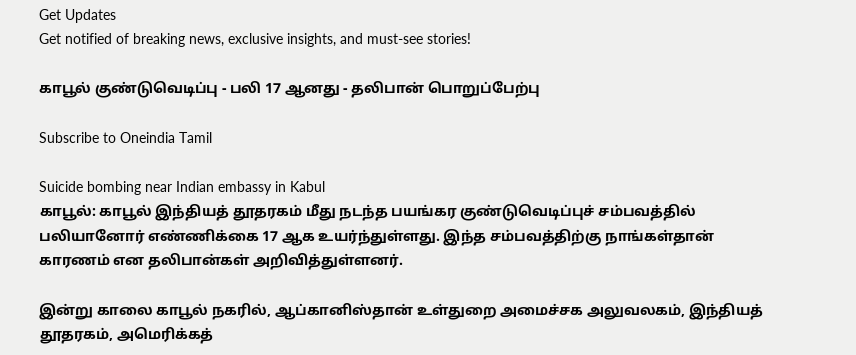Get Updates
Get notified of breaking news, exclusive insights, and must-see stories!

காபூல் குண்டுவெடிப்பு - பலி 17 ஆனது - தலிபான் பொறுப்பேற்பு

Subscribe to Oneindia Tamil

Suicide bombing near Indian embassy in Kabul
காபூல்: காபூல் இந்தியத் தூதரகம் மீது நடந்த பயங்கர குண்டுவெடிப்புச் சம்பவத்தில் பலியானோர் எண்ணிக்கை 17 ஆக உயர்ந்துள்ளது. இந்த சம்பவத்திற்கு நாங்கள்தான் காரணம் என தலிபான்கள் அறிவித்துள்ளனர்.

இன்று காலை காபூல் நகரில், ஆப்கானிஸ்தான் உள்துறை அமைச்சக அலுவலகம், இந்தியத் தூதரகம், அமெரிக்கத்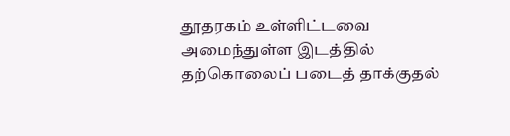தூதரகம் உள்ளிட்டவை அமைந்துள்ள இடத்தில் தற்கொலைப் படைத் தாக்குதல்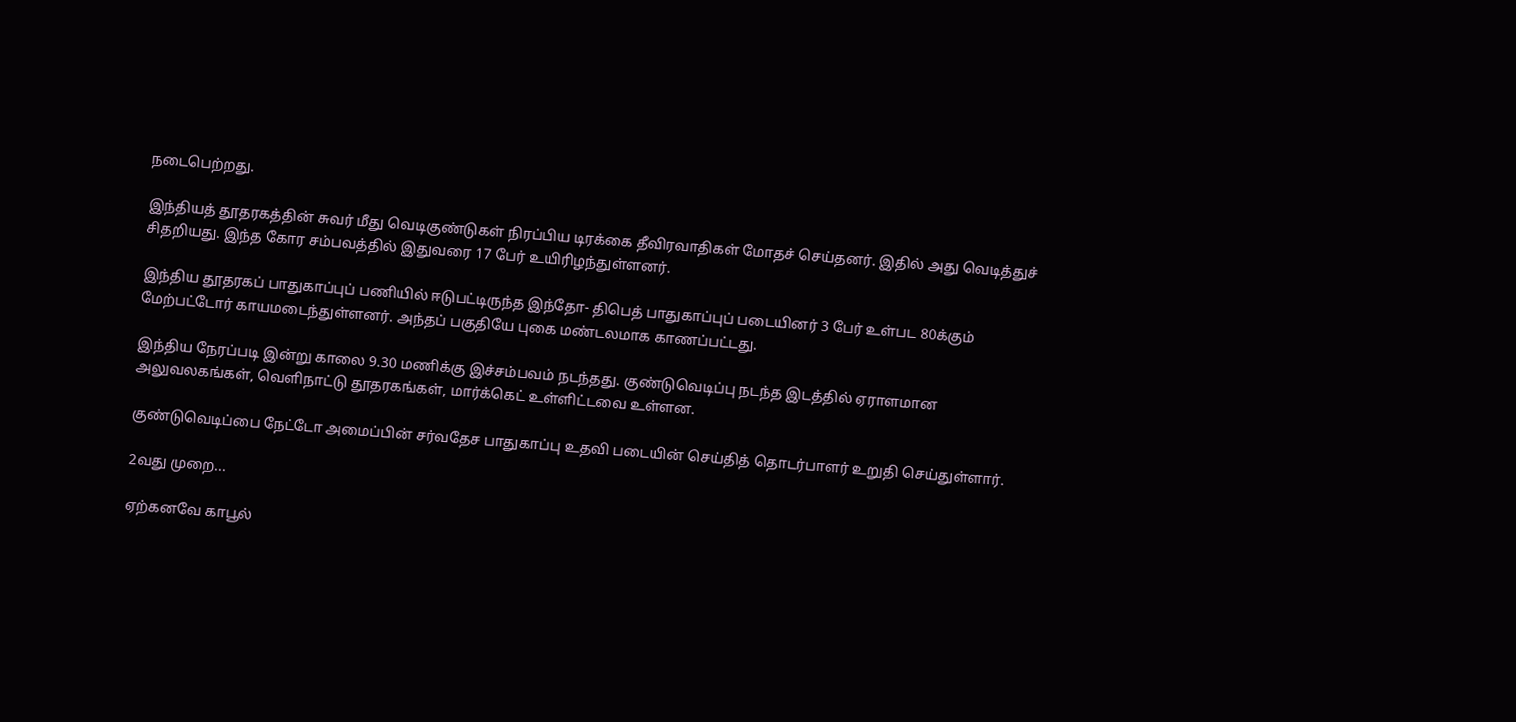நடைபெற்றது.

இந்தியத் தூதரகத்தின் சுவர் மீது வெடிகுண்டுகள் நிரப்பிய டிரக்கை தீவிரவாதிகள் மோதச் செய்தனர். இதில் அது வெடித்துச் சிதறியது. இந்த கோர சம்பவத்தில் இதுவரை 17 பேர் உயிரிழந்துள்ளனர்.

இந்திய தூதரகப் பாதுகாப்புப் பணியில் ஈடுபட்டிருந்த இந்தோ- திபெத் பாதுகாப்புப் படையினர் 3 பேர் உள்பட 80க்கும் மேற்பட்டோர் காயமடைந்துள்ளனர். அந்தப் பகுதியே புகை மண்டலமாக காணப்பட்டது.

இந்திய நேரப்படி இன்று காலை 9.30 மணிக்கு இச்சம்பவம் நடந்தது. குண்டுவெடிப்பு நடந்த இடத்தில் ஏராளமான அலுவலகங்கள், வெளிநாட்டு தூதரகங்கள், மார்க்கெட் உள்ளிட்டவை உள்ளன.

குண்டுவெடிப்பை நேட்டோ அமைப்பின் சர்வதேச பாதுகாப்பு உதவி படையின் செய்தித் தொடர்பாளர் உறுதி செய்துள்ளார்.

2வது முறை...

ஏற்கனவே காபூல்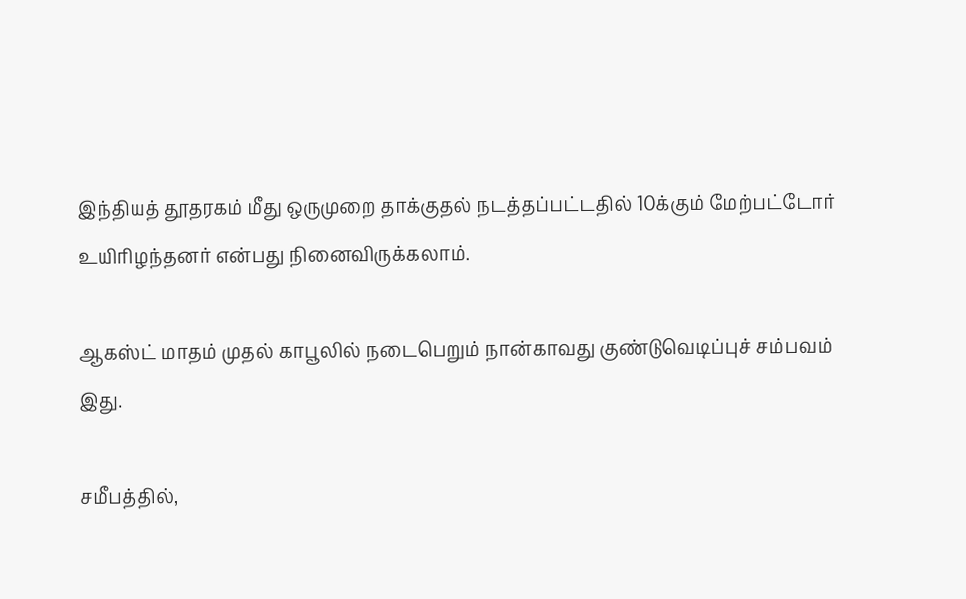இந்தியத் தூதரகம் மீது ஒருமுறை தாக்குதல் நடத்தப்பட்டதில் 10க்கும் மேற்பட்டோர் உயிரிழந்தனர் என்பது நினைவிருக்கலாம்.

ஆகஸ்ட் மாதம் முதல் காபூலில் நடைபெறும் நான்காவது குண்டுவெடிப்புச் சம்பவம் இது.

சமீபத்தில்,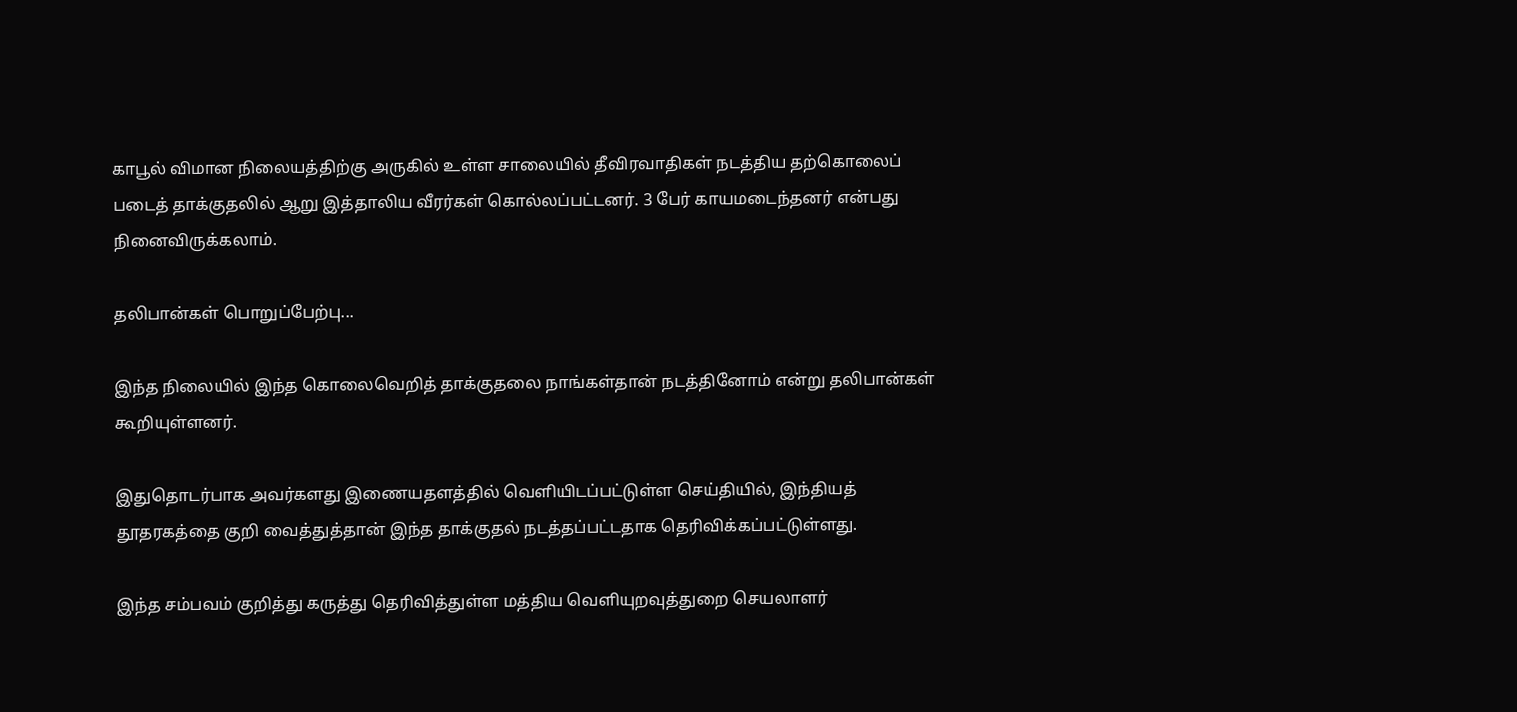காபூல் விமான நிலையத்திற்கு அருகில் உள்ள சாலையில் தீவிரவாதிகள் நடத்திய தற்கொலைப் படைத் தாக்குதலில் ஆறு இத்தாலிய வீரர்கள் கொல்லப்பட்டனர். 3 பேர் காயமடைந்தனர் என்பது நினைவிருக்கலாம்.

தலிபான்கள் பொறுப்பேற்பு...

இந்த நிலையில் இந்த கொலைவெறித் தாக்குதலை நாங்கள்தான் நடத்தினோம் என்று தலிபான்கள் கூறியுள்ளனர்.

இதுதொடர்பாக அவர்களது இணையதளத்தில் வெளியிடப்பட்டுள்ள செய்தியில், இந்தியத் தூதரகத்தை குறி வைத்துத்தான் இந்த தாக்குதல் நடத்தப்பட்டதாக தெரிவிக்கப்பட்டுள்ளது.

இந்த சம்பவம் குறித்து கருத்து தெரிவித்துள்ள மத்திய வெளியுறவுத்துறை செயலாளர்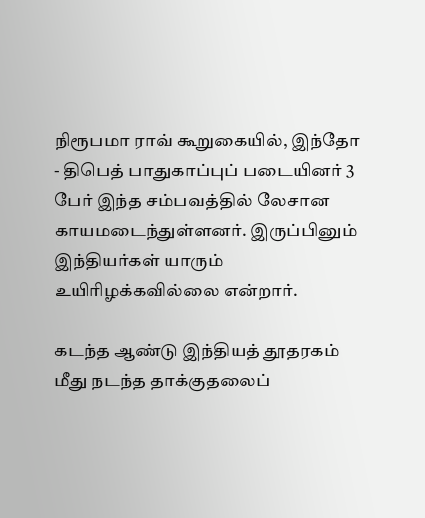நிரூபமா ராவ் கூறுகையில், இந்தோ - திபெத் பாதுகாப்புப் படையினர் 3 பேர் இந்த சம்பவத்தில் லேசான காயமடைந்துள்ளனர். இருப்பினும் இந்தியர்கள் யாரும் உயிரிழக்கவில்லை என்றார்.

கடந்த ஆண்டு இந்தியத் தூதரகம் மீது நடந்த தாக்குதலைப்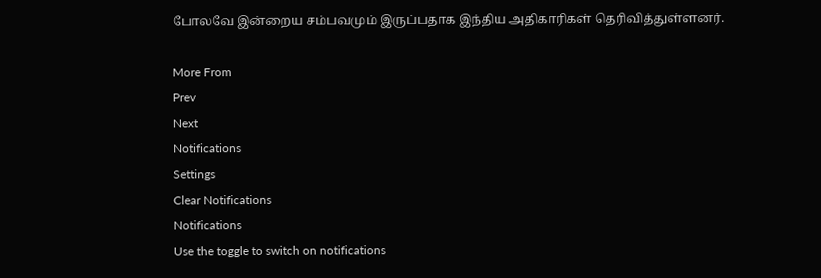போலவே இன்றைய சம்பவமும் இருப்பதாக இந்திய அதிகாரிகள் தெரிவித்துள்ளனர்.

More From
Prev
Next
Notifications
Settings
Clear Notifications
Notifications
Use the toggle to switch on notifications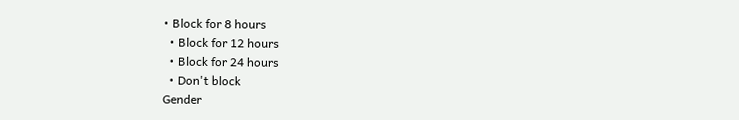• Block for 8 hours
  • Block for 12 hours
  • Block for 24 hours
  • Don't block
Gender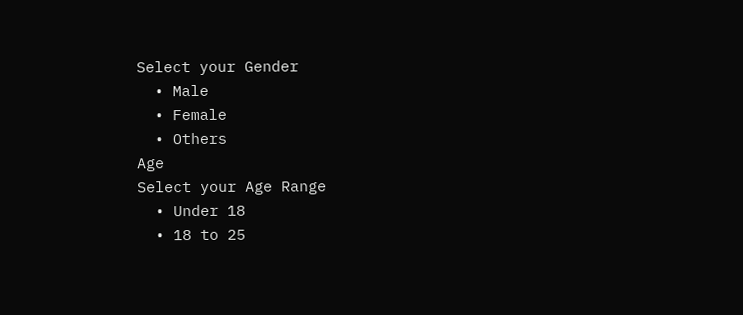Select your Gender
  • Male
  • Female
  • Others
Age
Select your Age Range
  • Under 18
  • 18 to 25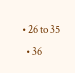• 26 to 35
  • 36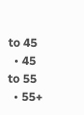to 45
  • 45 to 55
  • 55+